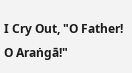I Cry Out, "O Father! O Araṅgā!"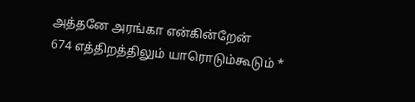அத்தனே அரங்கா என்கின்றேன்
674 எத்திறத்திலும் யாரொடும்கூடும் *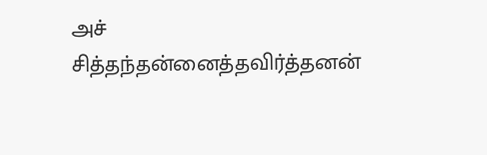அச்
சித்தந்தன்னைத்தவிர்த்தனன்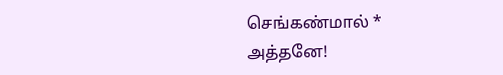செங்கண்மால் *
அத்தனே!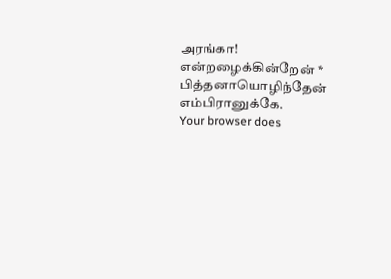அரங்கா! என்றழைக்கின்றேன் *
பித்தனாயொழிந்தேன் எம்பிரானுக்கே.
Your browser does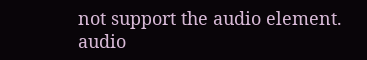not support the audio element.
audio